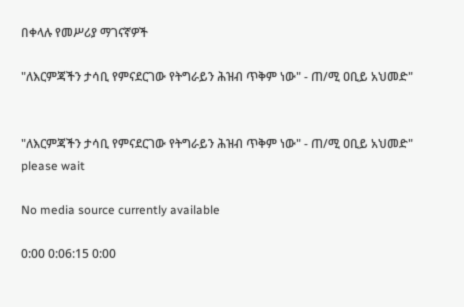በቀላሉ የመሥሪያ ማገናኛዎች

"ለእርምጃችን ታሳቢ የምናደርገው የትግራይን ሕዝብ ጥቅም ነው" - ጠ/ሚ ዐቢይ አህመድ"


"ለእርምጃችን ታሳቢ የምናደርገው የትግራይን ሕዝብ ጥቅም ነው" - ጠ/ሚ ዐቢይ አህመድ"
please wait

No media source currently available

0:00 0:06:15 0:00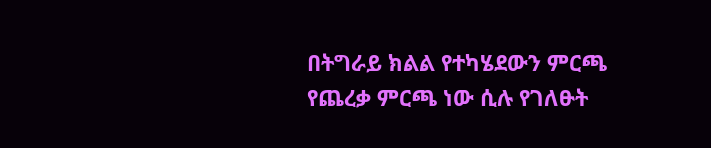በትግራይ ክልል የተካሄደውን ምርጫ የጨረቃ ምርጫ ነው ሲሉ የገለፁት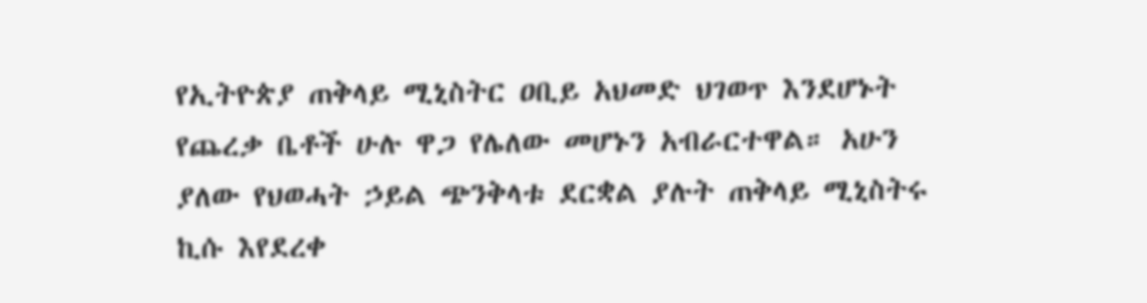የኢትዮጵያ ጠቅላይ ሚኒስትር ዐቢይ አህመድ ህገወጥ እንደሆኑት የጨረቃ ቤቶች ሁሉ ዋጋ የሌለው መሆኑን አብራርተዋል። አሁን ያለው የህወሓት ኃይል ጭንቅላቱ ደርቋል ያሉት ጠቅላይ ሚኒስትሩ ኪሱ እየደረቀ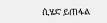ሲሄድ ይጠፋል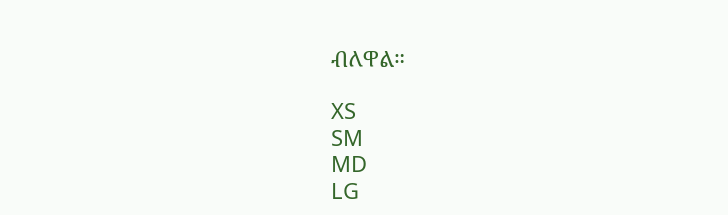ብለዋል።

XS
SM
MD
LG